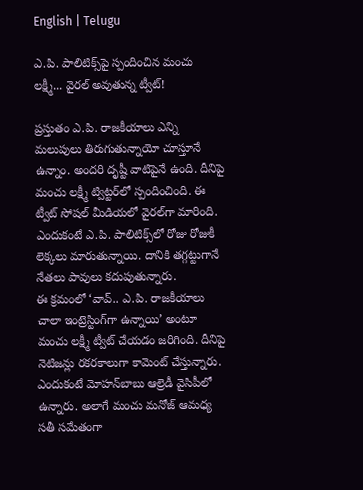English | Telugu

ఎ.పి. పాలిటిక్స్‌పై స్పందించిన మంచు లక్ష్మీ... వైరల్‌ అవుతున్న ట్వీట్‌!

ప్రస్తుతం ఎ.పి. రాజకీయాలు ఎన్ని మలుపులు తిరుగుతున్నాయో చూస్తూనే ఉన్నాం. అందరి దృష్టీ వాటిపైనే ఉంది. దీనిపై మంచు లక్ష్మీ ట్విట్టర్‌లో స్పందించింది. ఈ ట్వీట్‌ సోషల్‌ మీడియలో వైరల్‌గా మారింది. ఎందుకంటే ఎ.పి. పాలిటిక్స్‌లో రోజు రోజుకీ లెక్కలు మారుతున్నాయి. దానికి తగ్గట్టుగానే నేతలు పావులు కదుపుతున్నారు.
ఈ క్రమంలో ‘వావ్‌.. ఎ.పి. రాజకీయాలు చాలా ఇంట్రెస్టింగ్‌గా ఉన్నాయి’ అంటూ మంచు లక్ష్మీ ట్వీట్‌ చేయడం జరిగింది. దీనిపై నెటిజన్లు రకరకాలుగా కామెంట్‌ చేస్తున్నారు. ఎందుకంటే మోహన్‌బాబు ఆల్రెడీ వైసిపీలో ఉన్నారు. అలాగే మంచు మనోజ్‌ ఆమధ్య సతీ సమేతంగా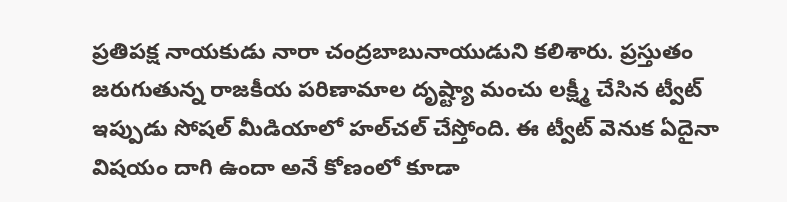ప్రతిపక్ష నాయకుడు నారా చంద్రబాబునాయుడుని కలిశారు. ప్రస్తుతం జరుగుతున్న రాజకీయ పరిణామాల దృష్ట్యా మంచు లక్ష్మీ చేసిన ట్వీట్‌ ఇప్పుడు సోషల్‌ మీడియాలో హల్‌చల్‌ చేస్తోంది. ఈ ట్వీట్‌ వెనుక ఏదైనా విషయం దాగి ఉందా అనే కోణంలో కూడా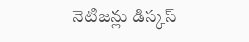నెటిజన్లు డిస్కస్‌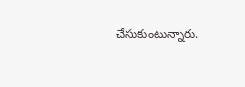చేసుకుంటున్నారు.